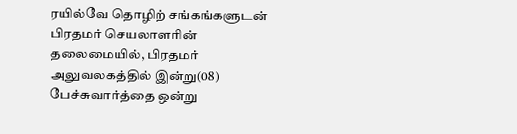ரயில்வே தொழிற் சங்கங்களுடன் பிரதமர் செயலாளரின் தலைமையில், பிரதமர் அலுவலகத்தில் இன்று(08) பேச்சுவார்த்தை ஒன்று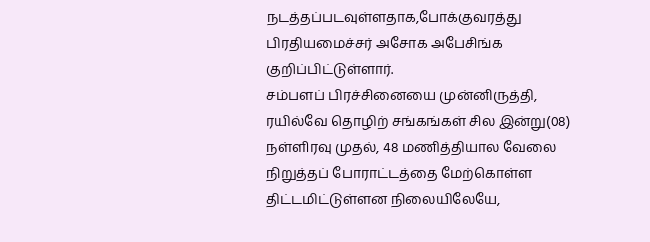நடத்தப்படவுள்ளதாக,போக்குவரத்து பிரதியமைச்சர் அசோக அபேசிங்க குறிப்பிட்டுள்ளார்.
சம்பளப் பிரச்சினையை முன்னிருத்தி, ரயில்வே தொழிற் சங்கங்கள் சில இன்று(08) நள்ளிரவு முதல், 48 மணித்தியால வேலை நிறுத்தப் போராட்டத்தை மேற்கொள்ள திட்டமிட்டுள்ளன நிலையிலேயே,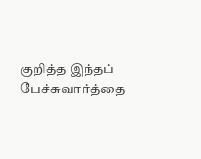குறித்த இந்தப் பேச்சுவார்த்தை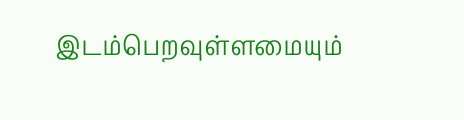இடம்பெறவுள்ளமையும்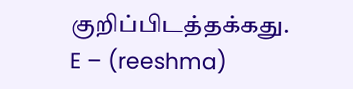குறிப்பிடத்தக்கது.
E – (reeshma)